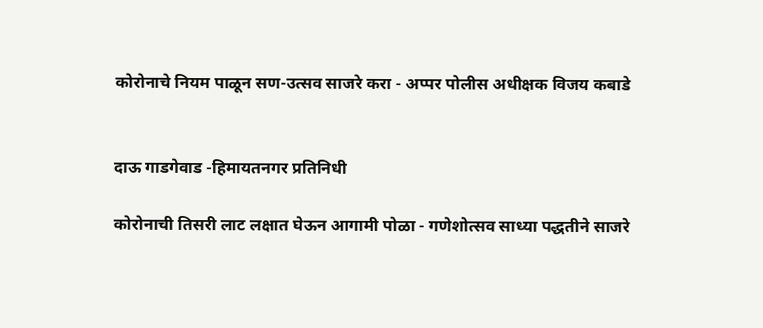कोरोनाचे नियम पाळून सण-उत्सव साजरे करा - अप्पर पोलीस अधीक्षक विजय कबाडे


दाऊ गाडगेवाड -हिमायतनगर प्रतिनिधी

कोरोनाची तिसरी लाट लक्षात घेऊन आगामी पोळा - गणेशोत्सव साध्या पद्धतीने साजरे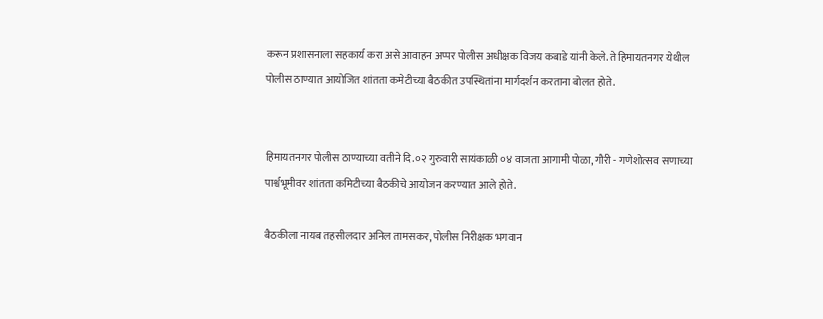करून प्रशासनाला सहकार्य करा असे आवाहन अप्पर पोलीस अधीक्षक विजय कबाडे यांनी केले. ते हिमायतनगर येथील पोलीस ठाण्यात आयोजित शांतता कमेटीच्या बैठकीत उपस्थितांना मार्गदर्शन करताना बोलत होते.


हिमायतनगर पोलीस ठाण्याच्या वतीने दि.०२ गुरुवारी सायंकाळी ०४ वाजता आगामी पोळा, गौरी - गणेशोत्सव सणाच्या पार्श्वभूमीवर शांतता कमिटीच्या बैठकीचे आयोजन करण्यात आले होते.

बैठकीला नायब तहसीलदार अनिल तामसकर, पोलीस निरीक्षक भगवान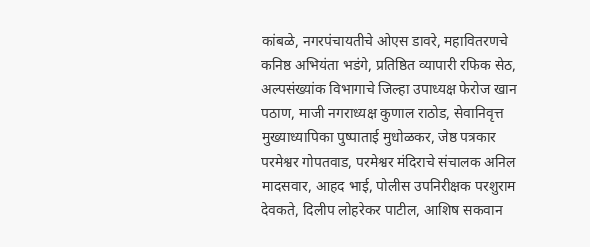कांबळे, नगरपंचायतीचे ओएस डावरे, महावितरणचे कनिष्ठ अभियंता भडंगे, प्रतिष्ठित व्यापारी रफिक सेठ, अल्पसंख्यांक विभागाचे जिल्हा उपाध्यक्ष फेरोज खान पठाण, माजी नगराध्यक्ष कुणाल राठोड, सेवानिवृत्त मुख्याध्यापिका पुष्पाताई मुधोळकर, जेष्ठ पत्रकार परमेश्वर गोपतवाड, परमेश्वर मंदिराचे संचालक अनिल मादसवार, आहद भाई, पोलीस उपनिरीक्षक परशुराम देवकते, दिलीप लोहरेकर पाटील, आशिष सकवान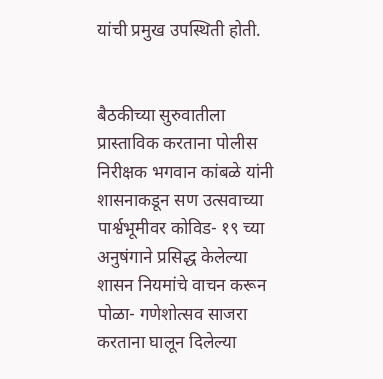यांची प्रमुख उपस्थिती होती.


बैठकीच्या सुरुवातीला प्रास्ताविक करताना पोलीस निरीक्षक भगवान कांबळे यांनी शासनाकडून सण उत्सवाच्या पार्श्वभूमीवर कोविड- १९ च्या अनुषंगाने प्रसिद्ध केलेल्या शासन नियमांचे वाचन करून पोळा- गणेशोत्सव साजरा करताना घालून दिलेल्या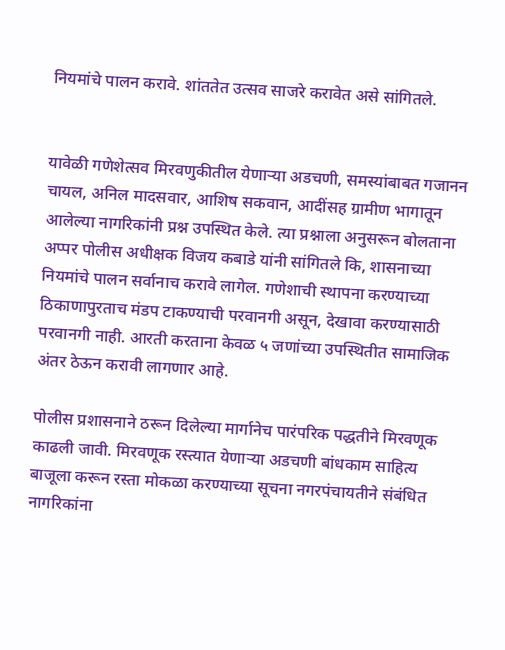नियमांचे पालन करावे. शांततेत उत्सव साजरे करावेत असे सांगितले.


यावेळी गणेशेत्सव मिरवणुकीतील येणाऱ्या अडचणी, समस्यांबाबत गजानन चायल, अनिल मादसवार, आशिष सकवान, आदींसह ग्रामीण भागातून आलेल्या नागरिकांनी प्रश्न उपस्थित केले. त्या प्रश्नाला अनुसरून बोलताना अप्पर पोलीस अधीक्षक विजय कबाडे यांनी सांगितले कि, शासनाच्या नियमांचे पालन सर्वानाच करावे लागेल. गणेशाची स्थापना करण्याच्या ठिकाणापुरताच मंडप टाकण्याची परवानगी असून, देखावा करण्यासाठी परवानगी नाही. आरती करताना केवळ ५ जणांच्या उपस्थितीत सामाजिक अंतर ठेऊन करावी लागणार आहे.

पोलीस प्रशासनाने ठरून दिलेल्या मार्गानेच पारंपरिक पद्धतीने मिरवणूक काढली जावी. मिरवणूक रस्त्यात येणाऱ्या अडचणी बांधकाम साहित्य बाजूला करून रस्ता मोकळा करण्याच्या सूचना नगरपंचायतीने संबंधित नागरिकांना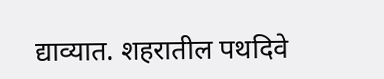द्याव्यात. शहरातील पथदिवे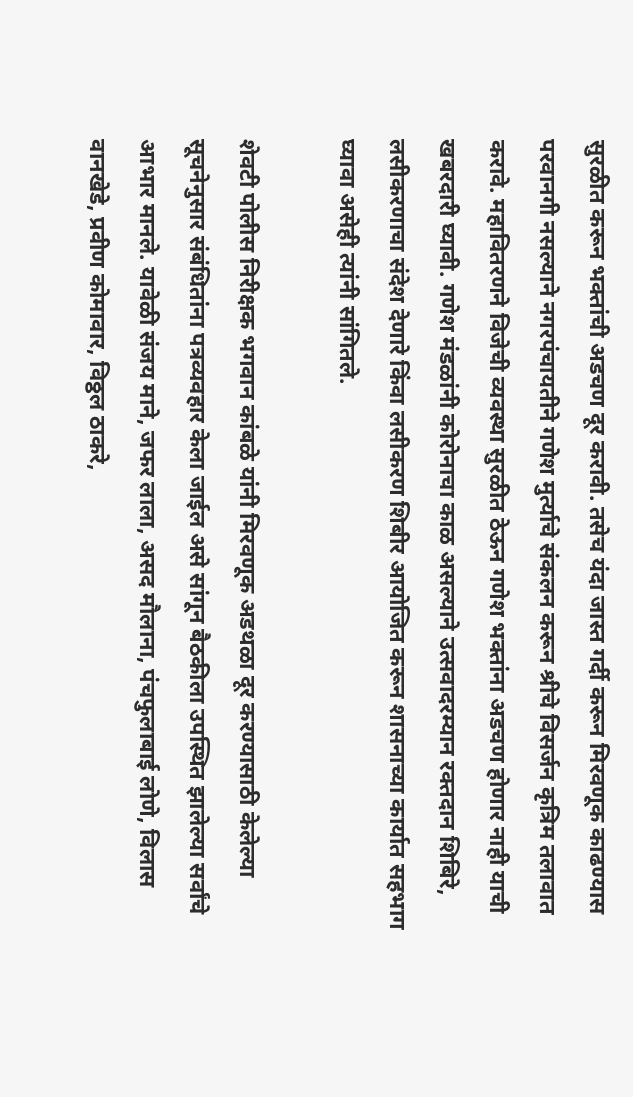सुरळीत करून भक्तांची अडचण दूर करावी. तसेच यंदा जास्त गर्दी करून मिरवणूक काढण्यास परवानगी नसल्याने नगरपंचायतीने गणेश मुर्त्याचे संकलन करून श्रीचे विसर्जन कृत्रिम तलावात करावे. महावितरणने विजेची व्यवस्था सुरळीत ठेऊन गणेश भक्तांना अडचण होणार नाही याची खबरदारी घ्यावी. गणेश मंडळांनी कोरोनाचा काळ असल्याने उत्सवादरम्यान रक्तदान शिबिरे, लसीकरणाचा संदेश देणारे किंवा लसीकरण शिबीर आयोजित करून शासनाच्या कार्यात सहभाग घ्यावा असेही त्यांनी सांगितले.

शेवटी पोलीस निरीक्षक भगवान कांबळे यांनी मिरवणूक अडथळा दूर करण्यासाठी केलेल्या सूचनेनुसार संबंधितांना पत्रव्यवहार केला जाईल असे सांगून बैठकीला उपस्थित झालेल्या सर्वांचे आभार मानले. यावेळी संजय माने, जफर लाला, असद मौलाना, पंचफुलाबाई लोणे, विलास वानखेडे, प्रवीण कोमावार, विठ्ठल ठाकरे,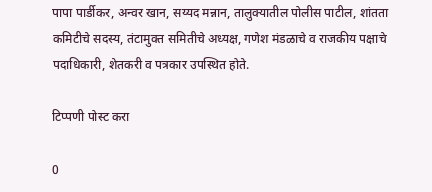पापा पार्डीकर, अन्वर खान, सय्यद मन्नान, तालुक्यातील पोलीस पाटील, शांतता कमिटीचे सदस्य, तंटामुक्त समितीचे अध्यक्ष, गणेश मंडळाचे व राजकीय पक्षाचे पदाधिकारी, शेतकरी व पत्रकार उपस्थित होते.

टिप्पणी पोस्ट करा

0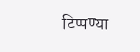टिप्पण्या